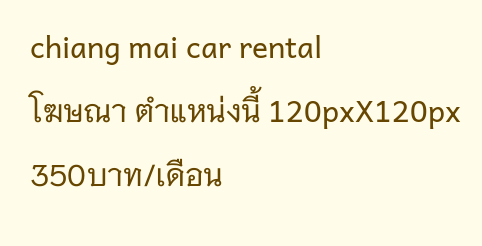chiang mai car rental
โฆษณา ตำแหน่งนี้ 120pxX120px 350บาท/เดือน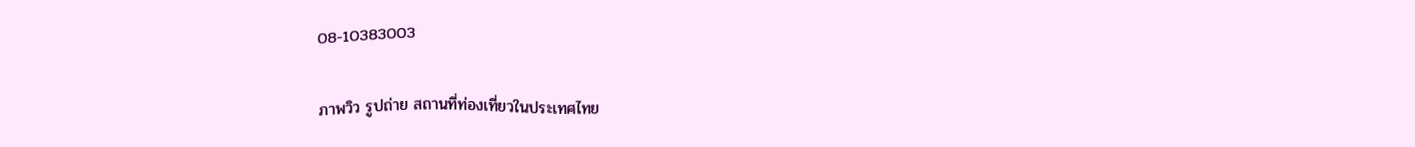08-10383003

ภาพวิว รูปถ่าย สถานที่ท่องเที่ยวในประเทศไทย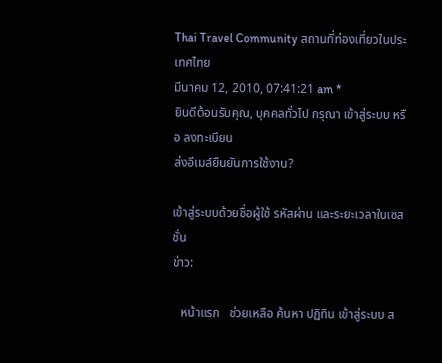Thai Travel Community สถานที่ท่องเที่ยวในประเทศไทย
มีนาคม 12, 2010, 07:41:21 am *
ยินดีต้อนรับคุณ, บุคคลทั่วไป กรุณา เข้าสู่ระบบ หรือ ลงทะเบียน
ส่งอีเมล์ยืนยันการใช้งาน?

เข้าสู่ระบบด้วยชื่อผู้ใช้ รหัสผ่าน และระยะเวลาในเซสชั่น
ข่าว:

   หน้าแรก   ช่วยเหลือ ค้นหา ปฏิทิน เข้าสู่ระบบ ส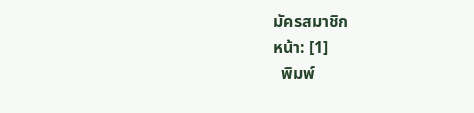มัครสมาชิก
หน้า: [1]
  พิมพ์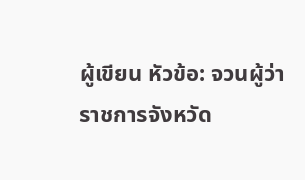ผู้เขียน หัวข้อ: จวนผู้ว่าราชการจังหวัด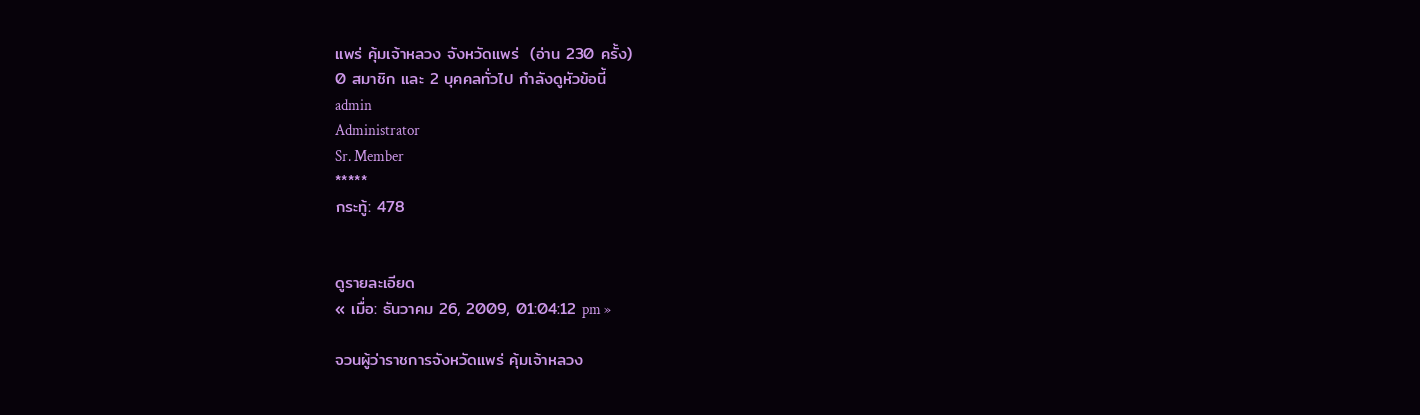แพร่ คุ้มเจ้าหลวง จังหวัดแพร่  (อ่าน 230 ครั้ง)
0 สมาชิก และ 2 บุคคลทั่วไป กำลังดูหัวข้อนี้
admin
Administrator
Sr. Member
*****
กระทู้: 478


ดูรายละเอียด
« เมื่อ: ธันวาคม 26, 2009, 01:04:12 pm »

จวนผู้ว่าราชการจังหวัดแพร่ คุ้มเจ้าหลวง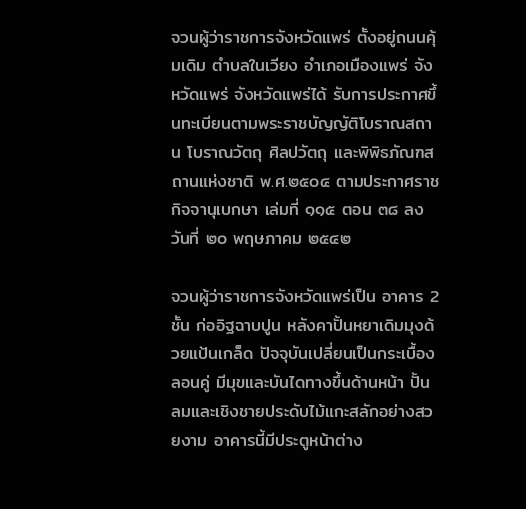จวนผู้ว่าราชการจังหวัดแพร่ ตั้งอยู่ถนนคุ้มเดิม ตำบลในเวียง อำเภอเมืองแพร่ จังหวัดแพร่ จังหวัดแพร่ได้ รับการประกาศขึ้นทะเบียนตามพระราชบัญญัติโบราณสถาน โบราณวัตถุ ศิลปวัตถุ และพิพิธภัณฑสถานแห่งชาติ พ.ศ.๒๕๐๔ ตามประกาศราชกิจจานุเบกษา เล่มที่ ๑๑๕ ตอน ๓๘ ลงวันที่ ๒๐ พฤษภาคม ๒๕๔๒

จวนผู้ว่าราชการจังหวัดแพร่เป็น อาคาร 2 ชั้น ก่ออิฐฉาบปูน หลังคาปั้นหยาเดิมมุงด้วยแป้นเกล็ด ปัจจุบันเปลี่ยนเป็นกระเบื้องลอนคู่ มีมุขและบันไดทางขึ้นด้านหน้า ปั้นลมและเชิงชายประดับไม้แกะสลักอย่างสวยงาม อาคารนี้มีประตูหน้าต่าง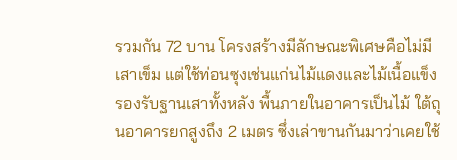รวมกัน 72 บาน โครงสร้างมีลักษณะพิเศษคือไม่มีเสาเข็ม แต่ใช้ท่อนซุงเช่นแก่นไม้แดงและไม้เนื้อแข็งรองรับฐานเสาทั้งหลัง พื้นภายในอาคารเป็นไม้ ใต้ถุนอาคารยกสูงถึง 2 เมตร ซึ่งเล่าขานกันมาว่าเคยใช้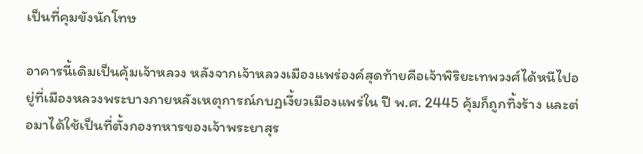เป็นที่คุมขังนักโทษ

อาคารนี้เดิมเป็นคุ้มเจ้าหลวง หลังจากเจ้าหลวงเมืองแพร่องค์สุดท้ายคือเจ้าพิริยะเทพวงศ์ได้หนีไปอยู่ที่เมืองหลวงพระบางภายหลังเหตุการณ์กบฏเงี้ยวเมืองแพร่ใน ปี พ.ศ. 2445 คุ้มก็ถูกทิ้งร้าง และต่อมาได้ใช้เป็นที่ตั้งกองทหารของเจ้าพระยาสุร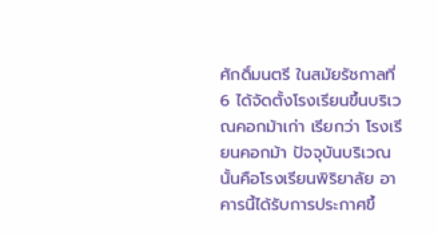ศักดิ์มนตรี ในสมัยรัชกาลที่ 6 ได้จัดตั้งโรงเรียนขึ้นบริเวณคอกม้าเก่า เรียกว่า โรงเรียนคอกม้า ปัจจุบันบริเวณนั้นคือโรงเรียนพิริยาลัย อาคารนี้ได้รับการประกาศขึ้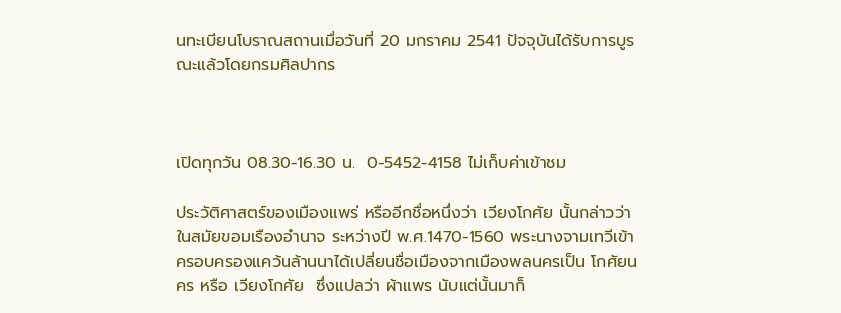นทะเบียนโบราณสถานเมื่อวันที่ 20 มกราคม 2541 ปัจจุบันได้รับการบูรณะแล้วโดยกรมศิลปากร



เปิดทุกวัน 08.30-16.30 น.  0-5452-4158 ไม่เก็บค่าเข้าชม

ประวัติศาสตร์ของเมืองแพร่ หรืออีกชื่อหนึ่งว่า เวียงโกศัย นั้นกล่าวว่า ในสมัยขอมเรืองอำนาจ ระหว่างปี พ.ศ.1470-1560 พระนางจามเทวีเข้าครอบครองแคว้นล้านนาได้เปลี่ยนชื่อเมืองจากเมืองพลนครเป็น โกศัยนคร หรือ เวียงโกศัย  ซึ่งแปลว่า ผ้าแพร นับแต่นั้นมาก็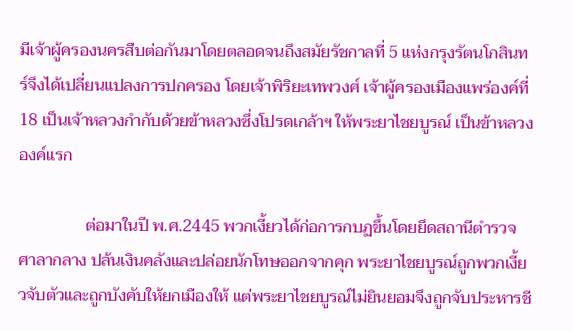มีเจ้าผู้ครองนครสืบต่อกันมาโดยตลอดจนถึงสมัยรัชกาลที่ 5 แห่งกรุงรัตนโกสินทร์จึงได้เปลี่ยนแปลงการปกครอง โดยเจ้าพิริยะเทพวงศ์ เจ้าผู้ครองเมืองแพร่องค์ที่ 18 เป็นเจ้าหลวงกำกับด้วยข้าหลวงซึ่งโปรดเกล้าฯ ให้พระยาไชยบูรณ์ เป็นข้าหลวงองค์แรก

                ต่อมาในปี พ.ศ.2445 พวกเงี้ยวได้ก่อการกบฏขึ้นโดยยึดสถานีตำรวจ ศาลากลาง ปล้นเงินคลังและปล่อยนักโทษออกจากคุก พระยาไชยบูรณ์ถูกพวกเงี้ยวจับตัวและถูกบังคับให้ยกเมืองให้ แต่พระยาไชยบูรณ์ไม่ยินยอมจึงถูกจับประหารชี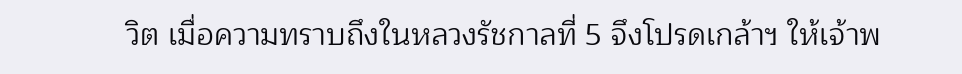วิต เมื่อความทราบถึงในหลวงรัชกาลที่ 5 จึงโปรดเกล้าฯ ให้เจ้าพ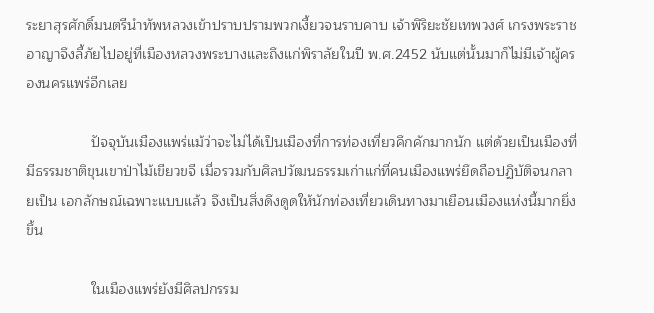ระยาสุรศักดิ์มนตรีนำทัพหลวงเข้าปราบปรามพวกเงี้ยวจนราบคาบ เจ้าพิริยะชัยเทพวงศ์ เกรงพระราชอาญาจึงลี้ภัยไปอยู่ที่เมืองหลวงพระบางและถึงแก่พิราลัยในปี พ.ศ.2452 นับแต่นั้นมาก็ไม่มีเจ้าผู้ครองนครแพร่อีกเลย

                ปัจจุบันเมืองแพร่แม้ว่าจะไม่ได้เป็นเมืองที่การท่องเที่ยวคึกคักมากนัก แต่ด้วยเป็นเมืองที่มีธรรมชาติขุนเขาป่าไม้เขียวขจี เมื่อรวมกับศิลปวัฒนธรรมเก่าแก่ที่คนเมืองแพร่ยึดถือปฏิบัติจนกลายเป็น เอกลักษณ์เฉพาะแบบแล้ว จึงเป็นสิ่งดึงดูดให้นักท่องเที่ยวเดินทางมาเยือนเมืองแห่งนี้มากยิ่งขึ้น

                ในเมืองแพร่ยังมีศิลปกรรม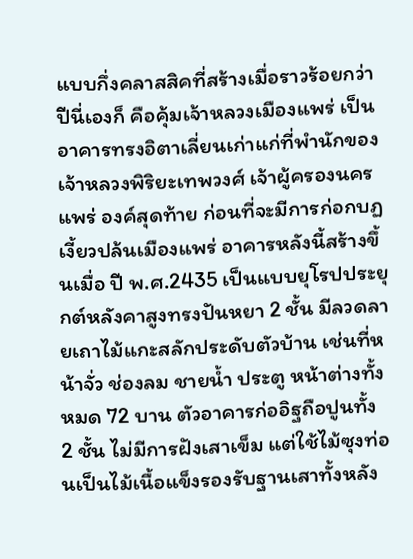แบบกึ่งคลาสสิคที่สร้างเมื่อราวร้อยกว่าปีนี่เองก็ คือคุ้มเจ้าหลวงเมืองแพร่ เป็นอาคารทรงอิตาเลี่ยนเก่าแก่ที่พำนักของเจ้าหลวงพิริยะเทพวงศ์ เจ้าผู้ครองนครแพร่ องค์สุดท้าย ก่อนที่จะมีการก่อกบฏเงี้ยวปล้นเมืองแพร่ อาคารหลังนี้สร้างขึ้นเมื่อ ปี พ.ศ.2435 เป็นแบบยุโรปประยุกต์หลังคาสูงทรงปันหยา 2 ชั้น มีลวดลายเถาไม้แกะสลักประดับตัวบ้าน เช่นที่หน้าจั่ว ช่องลม ชายน้ำ ประตู หน้าต่างทั้งหมด 72 บาน ตัวอาคารก่ออิฐถือปูนทั้ง 2 ชั้น ไม่มีการฝังเสาเข็ม แต่ใช้ไม้ซุงท่อนเป็นไม้เนื้อแข็งรองรับฐานเสาทั้งหลัง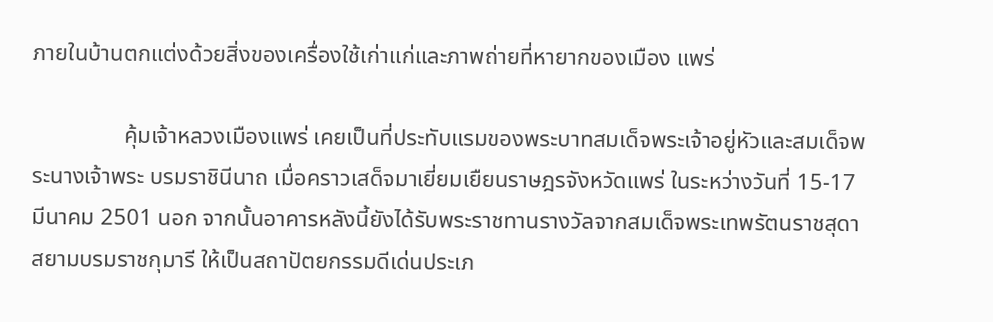ภายในบ้านตกแต่งด้วยสิ่งของเครื่องใช้เก่าแก่และภาพถ่ายที่หายากของเมือง แพร่

                คุ้มเจ้าหลวงเมืองแพร่ เคยเป็นที่ประทับแรมของพระบาทสมเด็จพระเจ้าอยู่หัวและสมเด็จพระนางเจ้าพระ บรมราชินีนาถ เมื่อคราวเสด็จมาเยี่ยมเยืยนราษฎรจังหวัดแพร่ ในระหว่างวันที่ 15-17 มีนาคม 2501 นอก จากนั้นอาคารหลังนี้ยังได้รับพระราชทานรางวัลจากสมเด็จพระเทพรัตนราชสุดา สยามบรมราชกุมารี ให้เป็นสถาปัตยกรรมดีเด่นประเภ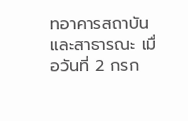ทอาคารสถาบันและสาธารณะ เมื่อวันที่ 2 กรก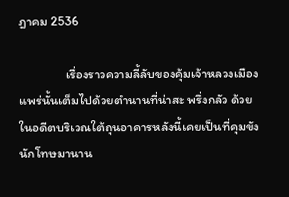ฎาคม 2536

                เรื่องราวความลี้ลับของคุ้มเจ้าหลวงเมืองแพร่นั้นเต็มไปด้วยตำนานที่น่าสะ พรึ่งกลัว ด้วยในอดีตบริเวณใต้ถุนอาคารหลังนี้เคยเป็นที่คุมขังนักโทษมานาน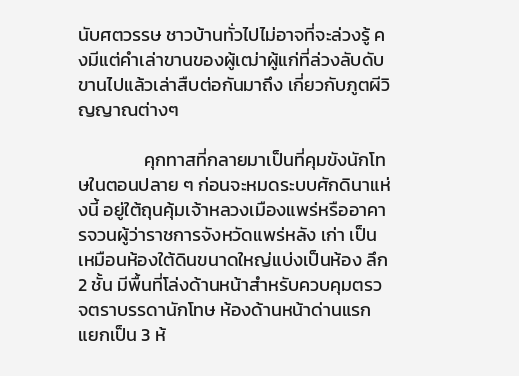นับศตวรรษ ชาวบ้านทั่วไปไม่อาจที่จะล่วงรู้ คงมีแต่คำเล่าขานของผู้เฒ่าผู้แก่ที่ล่วงลับดับขานไปแล้วเล่าสืบต่อกันมาถึง เกี่ยวกับภูตผีวิญญาณต่างๆ

                คุกทาสที่กลายมาเป็นที่คุมขังนักโทษในตอนปลาย ๆ ก่อนจะหมดระบบศักดินาแห่งนี้ อยู่ใต้ถุนคุ้มเจ้าหลวงเมืองแพร่หรืออาคารจวนผู้ว่าราชการจังหวัดแพร่หลัง เก่า เป็นเหมือนห้องใต้ดินขนาดใหญ่แบ่งเป็นห้อง ลึก 2 ชั้น มีพื้นที่โล่งด้านหน้าสำหรับควบคุมตรวจตราบรรดานักโทษ ห้องด้านหน้าด่านแรกแยกเป็น 3 ห้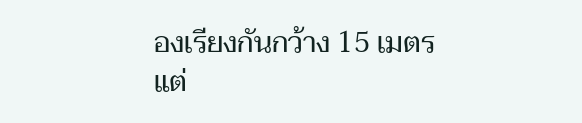องเรียงกันกว้าง 15 เมตร แต่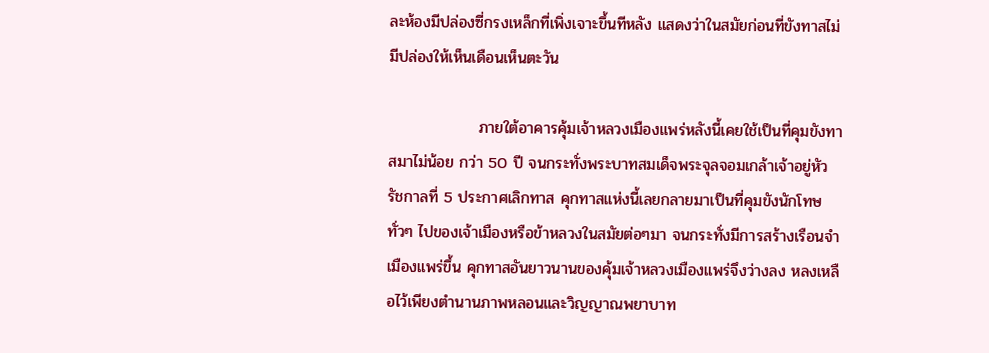ละห้องมีปล่องซี่กรงเหล็กที่เพิ่งเจาะขึ้นทีหลัง แสดงว่าในสมัยก่อนที่ขังทาสไม่มีปล่องให้เห็นเดือนเห็นตะวัน

                ภายใต้อาคารคุ้มเจ้าหลวงเมืองแพร่หลังนี้เคยใช้เป็นที่คุมขังทาสมาไม่น้อย กว่า 50 ปี จนกระทั่งพระบาทสมเด็จพระจุลจอมเกล้าเจ้าอยู่หัว รัชกาลที่ 5 ประกาศเลิกทาส คุกทาสแห่งนี้เลยกลายมาเป็นที่คุมขังนักโทษทั่วๆ ไปของเจ้าเมืองหรือข้าหลวงในสมัยต่อๆมา จนกระทั่งมีการสร้างเรือนจำเมืองแพร่ขึ้น คุกทาสอันยาวนานของคุ้มเจ้าหลวงเมืองแพร่จึงว่างลง หลงเหลือไว้เพียงตำนานภาพหลอนและวิญญาณพยาบาท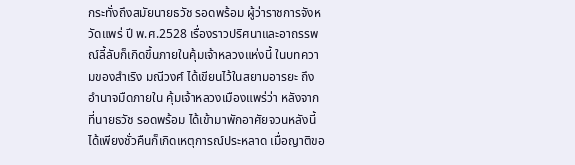กระทั่งถึงสมัยนายธวัช รอดพร้อม ผู้ว่าราชการจังหวัดแพร่ ปี พ.ศ.2528 เรื่องราวปริศนาและอาถรรพณ์ลี้ลับก็เกิดขึ้นภายในคุ้มเจ้าหลวงแห่งนี้ ในบทความของสำเริง มณีวงศ์ ได้เขียนไว้ในสยามอารยะ ถึงอำนาจมืดภายใน คุ้มเจ้าหลวงเมืองแพร่ว่า หลังจากที่นายธวัช รอดพร้อม ได้เข้ามาพักอาศัยจวนหลังนี้ได้เพียงชั่วคืนก็เกิดเหตุการณ์ประหลาด เมื่อญาติขอ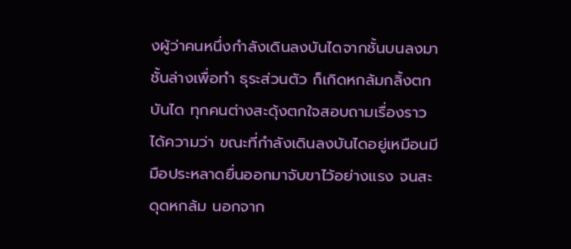งผู้ว่าคนหนึ่งกำลังเดินลงบันไดจากชั้นบนลงมาชั้นล่างเพื่อทำ ธุระส่วนตัว ก็เกิดหกล้มกลิ้งตกบันได ทุกคนต่างสะดุ้งตกใจสอบถามเรื่องราวได้ความว่า ขณะที่กำลังเดินลงบันไดอยู่เหมือนมีมือประหลาดยื่นออกมาจับขาไว้อย่างแรง จนสะดุดหกล้ม นอกจาก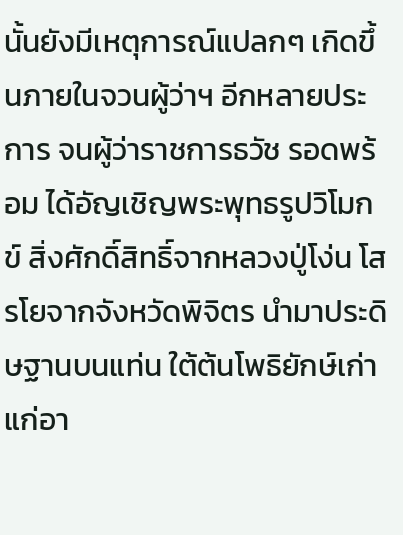นั้นยังมีเหตุการณ์แปลกๆ เกิดขึ้นภายในจวนผู้ว่าฯ อีกหลายประการ จนผู้ว่าราชการธวัช รอดพร้อม ได้อัญเชิญพระพุทธรูปวิโมกข์ สิ่งศักดิ์สิทธิ์จากหลวงปู่โง่น โสรโยจากจังหวัดพิจิตร นำมาประดิษฐานบนแท่น ใต้ต้นโพธิยักษ์เก่าแก่อา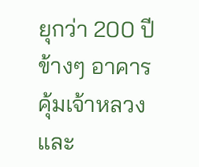ยุกว่า 200 ปีข้างๆ อาคารคุ้มเจ้าหลวงและ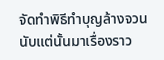จัดทำพิธีทำบุญล้างจวน นับแต่นั้นมาเรื่องราว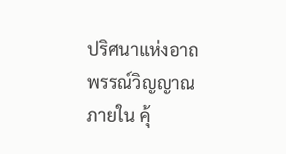ปริศนาแห่งอาถพรรณ์วิญญาณภายใน คุ้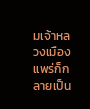มเจ้าหลวงเมืองแพร่ก็กลายเป็น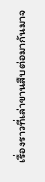เรื่องราวที่เล่าขานสืบต่อมากันมาจ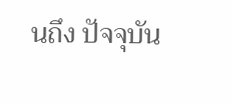นถึง ปัจจุบัน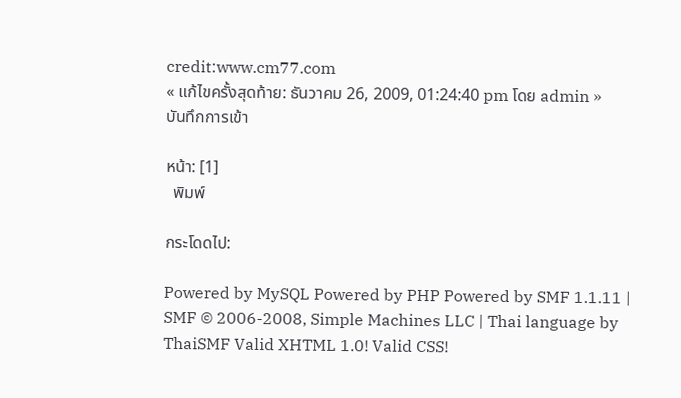credit:www.cm77.com
« แก้ไขครั้งสุดท้าย: ธันวาคม 26, 2009, 01:24:40 pm โดย admin » บันทึกการเข้า

หน้า: [1]
  พิมพ์

กระโดดไป:

Powered by MySQL Powered by PHP Powered by SMF 1.1.11 | SMF © 2006-2008, Simple Machines LLC | Thai language by ThaiSMF Valid XHTML 1.0! Valid CSS!